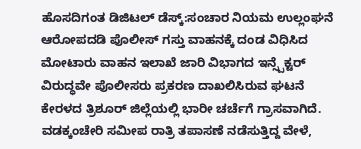ಹೊಸದಿಗಂತ ಡಿಜಿಟಲ್ ಡೆಸ್ಕ್:ಸಂಚಾರ ನಿಯಮ ಉಲ್ಲಂಘನೆ ಆರೋಪದಡಿ ಪೊಲೀಸ್ ಗಸ್ತು ವಾಹನಕ್ಕೆ ದಂಡ ವಿಧಿಸಿದ ಮೋಟಾರು ವಾಹನ ಇಲಾಖೆ ಜಾರಿ ವಿಭಾಗದ ಇನ್ಸ್ಪೆಕ್ಟರ್ ವಿರುದ್ಧವೇ ಪೊಲೀಸರು ಪ್ರಕರಣ ದಾಖಲಿಸಿರುವ ಘಟನೆ ಕೇರಳದ ತ್ರಿಶೂರ್ ಜಿಲ್ಲೆಯಲ್ಲಿ ಭಾರೀ ಚರ್ಚೆಗೆ ಗ್ರಾಸವಾಗಿದೆ.
ವಡಕ್ಕಂಚೇರಿ ಸಮೀಪ ರಾತ್ರಿ ತಪಾಸಣೆ ನಡೆಸುತ್ತಿದ್ದ ವೇಳೆ,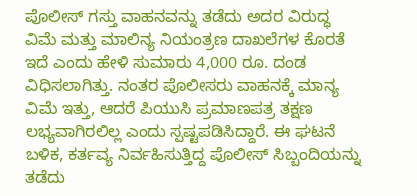ಪೊಲೀಸ್ ಗಸ್ತು ವಾಹನವನ್ನು ತಡೆದು ಅದರ ವಿರುದ್ಧ ವಿಮೆ ಮತ್ತು ಮಾಲಿನ್ಯ ನಿಯಂತ್ರಣ ದಾಖಲೆಗಳ ಕೊರತೆ ಇದೆ ಎಂದು ಹೇಳಿ ಸುಮಾರು 4,000 ರೂ. ದಂಡ ವಿಧಿಸಲಾಗಿತ್ತು. ನಂತರ ಪೊಲೀಸರು ವಾಹನಕ್ಕೆ ಮಾನ್ಯ ವಿಮೆ ಇತ್ತು, ಆದರೆ ಪಿಯುಸಿ ಪ್ರಮಾಣಪತ್ರ ತಕ್ಷಣ ಲಭ್ಯವಾಗಿರಲಿಲ್ಲ ಎಂದು ಸ್ಪಷ್ಟಪಡಿಸಿದ್ದಾರೆ. ಈ ಘಟನೆ ಬಳಿಕ, ಕರ್ತವ್ಯ ನಿರ್ವಹಿಸುತ್ತಿದ್ದ ಪೊಲೀಸ್ ಸಿಬ್ಬಂದಿಯನ್ನು ತಡೆದು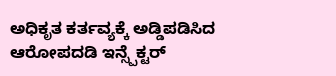ಅಧಿಕೃತ ಕರ್ತವ್ಯಕ್ಕೆ ಅಡ್ಡಿಪಡಿಸಿದ ಆರೋಪದಡಿ ಇನ್ಸ್ಪೆಕ್ಟರ್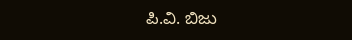ಪಿ.ವಿ. ಬಿಜು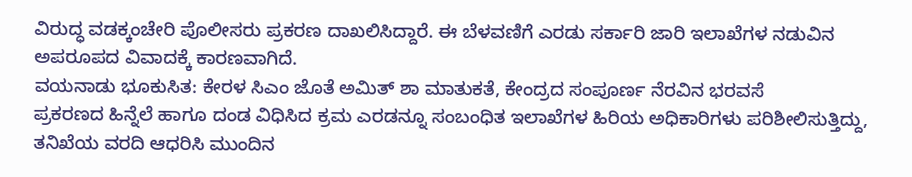ವಿರುದ್ಧ ವಡಕ್ಕಂಚೇರಿ ಪೊಲೀಸರು ಪ್ರಕರಣ ದಾಖಲಿಸಿದ್ದಾರೆ. ಈ ಬೆಳವಣಿಗೆ ಎರಡು ಸರ್ಕಾರಿ ಜಾರಿ ಇಲಾಖೆಗಳ ನಡುವಿನ ಅಪರೂಪದ ವಿವಾದಕ್ಕೆ ಕಾರಣವಾಗಿದೆ.
ವಯನಾಡು ಭೂಕುಸಿತ: ಕೇರಳ ಸಿಎಂ ಜೊತೆ ಅಮಿತ್ ಶಾ ಮಾತುಕತೆ, ಕೇಂದ್ರದ ಸಂಪೂರ್ಣ ನೆರವಿನ ಭರವಸೆ
ಪ್ರಕರಣದ ಹಿನ್ನೆಲೆ ಹಾಗೂ ದಂಡ ವಿಧಿಸಿದ ಕ್ರಮ ಎರಡನ್ನೂ ಸಂಬಂಧಿತ ಇಲಾಖೆಗಳ ಹಿರಿಯ ಅಧಿಕಾರಿಗಳು ಪರಿಶೀಲಿಸುತ್ತಿದ್ದು, ತನಿಖೆಯ ವರದಿ ಆಧರಿಸಿ ಮುಂದಿನ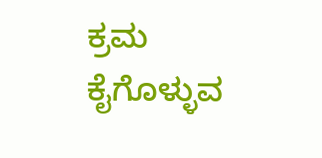ಕ್ರಮ ಕೈಗೊಳ್ಳುವ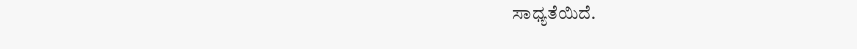ಸಾಧ್ಯತೆಯಿದೆ.